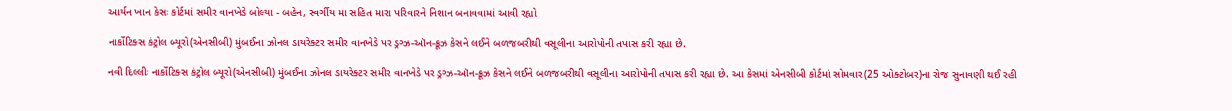આર્યન ખાન કેસઃ કોર્ટમાં સમીર વાનખેડે બોલ્યા - બહેન, સ્વર્ગીય મા સહિત મારા પરિવારને નિશાન બનાવવામાં આવી રહ્યો

નાર્કોટિક્સ કંટ્રોલ બ્યૂરો(એનસીબી) મુંબઈના ઝોનલ ડાયરેક્ટર સમીર વાનખેડે પર ડ્રગ્ઝ-ઑન-ક્રૂઝ કેસને લઈને બળજબરીથી વસૂલીના આરોપોની તપાસ કરી રહ્યા છે.

નવી દિલ્લીઃ નાર્કોટિક્સ કંટ્રોલ બ્યૂરો(એનસીબી) મુંબઈના ઝોનલ ડાયરેક્ટર સમીર વાનખેડે પર ડ્રગ્ઝ-ઑન-ક્રૂઝ કેસને લઈને બળજબરીથી વસૂલીના આરોપોની તપાસ કરી રહ્યા છે. આ કેસમાં એનસીબી કોર્ટમાં સોમવાર(25 ઓક્ટોબર)ના રોજ સુનાવણી થઈ રહી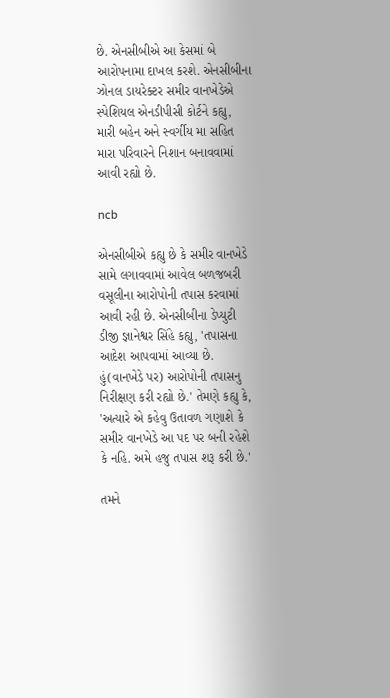છે. એનસીબીએ આ કેસમાં બે આરોપનામા દાખલ કરશે. એનસીબીના ઝોનલ ડાયરેક્ટર સમીર વાનખેડેએ સ્પેશિયલ એનડીપીસી કોર્ટને કહ્યુ, મારી બહેન અને સ્વર્ગીય મા સહિત મારા પરિવારને નિશાન બનાવવામાં આવી રહ્યો છે.

ncb

એનસીબીએ કહ્યુ છે કે સમીર વાનખેડે સામે લગાવવામાં આવેલ બળજબરી વસૂલીના આરોપોની તપાસ કરવામાં આવી રહી છે. એનસીબીના ડેપ્યુટી ડીજી જ્ઞાનેશ્વર સિંહે કહ્યુ, 'તપાસના આદેશ આપવામાં આવ્યા છે. હું(વાનખેડે પર) આરોપોની તપાસનુ નિરીક્ષણ કરી રહ્યો છે.' તેમણે કહ્યુ કે, 'અત્યારે એ કહેવુ ઉતાવળ ગણાશે કે સમીર વાનખેડે આ પદ પર બની રહેશે કે નહિ. અમે હજુ તપાસ શરૂ કરી છે.'

તમને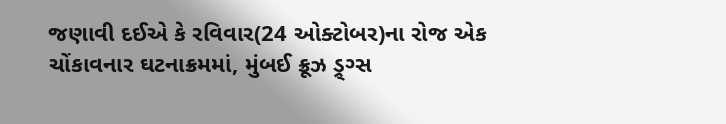જણાવી દઈએ કે રવિવાર(24 ઓક્ટોબર)ના રોજ એક ચોંકાવનાર ઘટનાક્રમમાં, મુંબઈ ક્રૂઝ ડ્ર્ગ્સ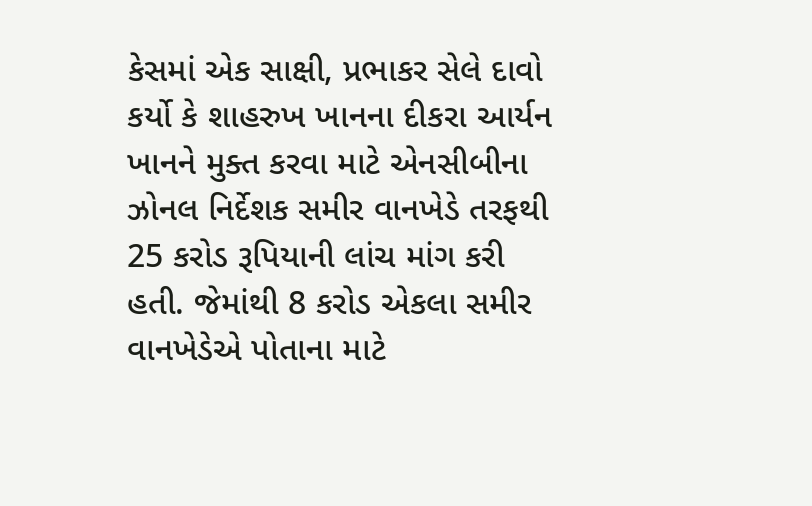કેસમાં એક સાક્ષી, પ્રભાકર સેલે દાવો કર્યો કે શાહરુખ ખાનના દીકરા આર્યન ખાનને મુક્ત કરવા માટે એનસીબીના ઝોનલ નિર્દેશક સમીર વાનખેડે તરફથી 25 કરોડ રૂપિયાની લાંચ માંગ કરી હતી. જેમાંથી 8 કરોડ એકલા સમીર વાનખેડેએ પોતાના માટે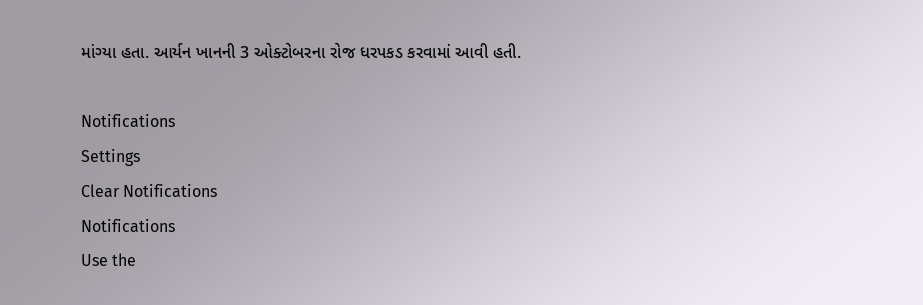માંગ્યા હતા. આર્યન ખાનની 3 ઓક્ટોબરના રોજ ધરપકડ કરવામાં આવી હતી.

Notifications
Settings
Clear Notifications
Notifications
Use the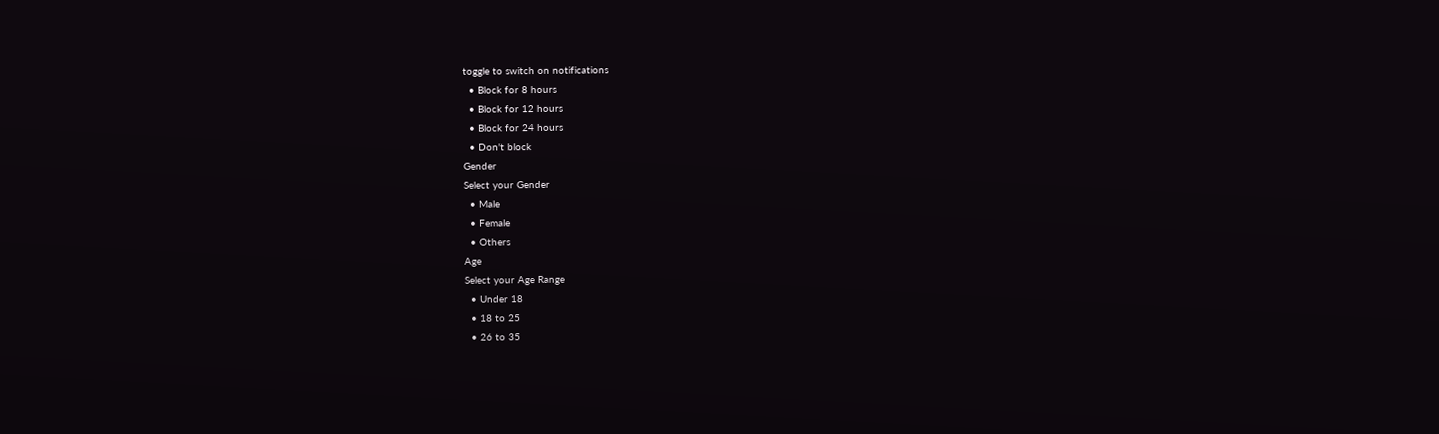toggle to switch on notifications
  • Block for 8 hours
  • Block for 12 hours
  • Block for 24 hours
  • Don't block
Gender
Select your Gender
  • Male
  • Female
  • Others
Age
Select your Age Range
  • Under 18
  • 18 to 25
  • 26 to 35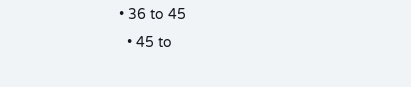• 36 to 45
  • 45 to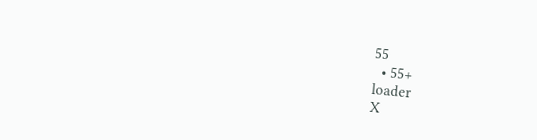55
  • 55+
loader
X